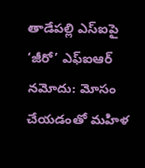తాడేపల్లి ఎస్ఐపై ‘జీరో’ ఎఫ్ఐఆర్ నమోదు: మోసం చేయడంతో మహిళ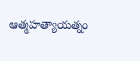ఆత్మహత్యాయత్నం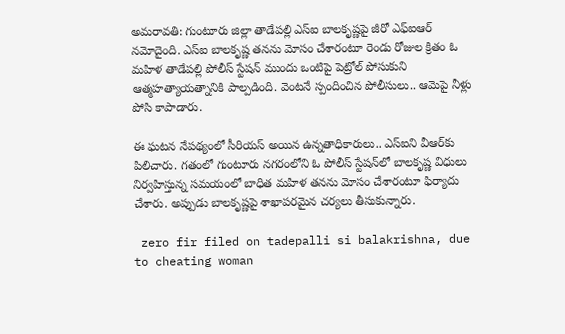అమరావతి: గుంటూరు జిల్లా తాడేపల్లి ఎస్ఐ బాలకృష్ణపై జీరో ఎఫ్ఐఆర్ నమోదైంది. ఎస్ఐ బాలకృష్ణ తనను మోసం చేశారంటూ రెండు రోజుల క్రితం ఓ మహిళ తాడేపల్లి పోలీస్ స్టేషన్ ముందు ఒంటిపై పెట్రోల్ పోసుకుని ఆత్మహత్యాయత్నానికి పాల్పడింది. వెంటనే స్పందించిన పోలీసులు.. ఆమెపై నీళ్లు పోసి కాపాడారు.

ఈ ఘటన నేపథ్యంలో సీరియస్ అయిన ఉన్నతాధికారులు.. ఎస్ఐని వీఆర్‌కు పిలిచారు. గతంలో గుంటూరు నగరంలోని ఓ పోలీస్ స్టేషన్‌లో బాలకృష్ణ విధులు నిర్వహిస్తున్న సమయంలో బాధిత మహిళ తనను మోసం చేశారంటూ ఫిర్యాదు చేశారు. అప్పుడు బాలకృష్ణపై శాఖాపరమైన చర్యలు తీసుకున్నారు.

 zero fir filed on tadepalli si balakrishna, due to cheating woman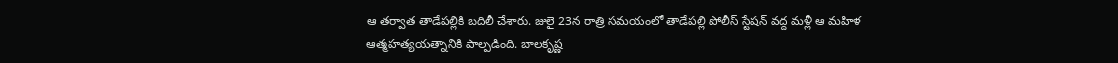ఆ తర్వాత తాడేపల్లికి బదిలీ చేశారు. జులై 23న రాత్రి సమయంలో తాడేపల్లి పోలీస్ స్టేషన్ వద్ద మళ్లీ ఆ మహిళ ఆత్మహత్యయత్నానికి పాల్పడింది. బాలకృష్ణ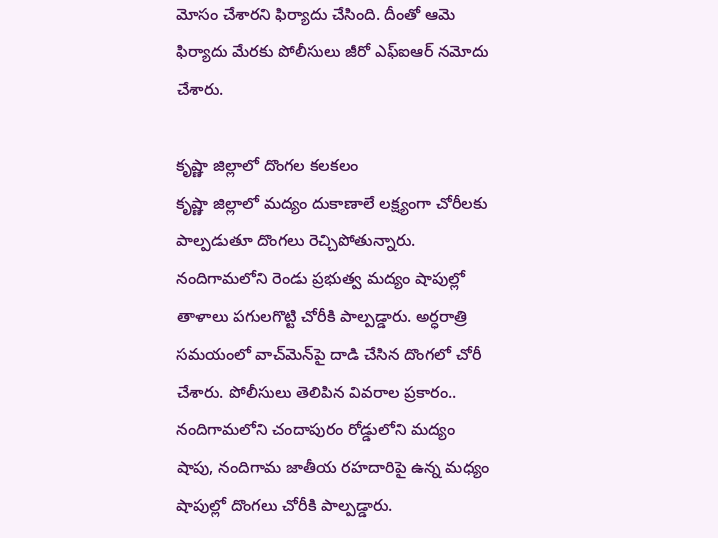మోసం చేశారని ఫిర్యాదు చేసింది. దీంతో ఆమె ఫిర్యాదు మేరకు పోలీసులు జీరో ఎఫ్ఐఆర్ నమోదు చేశారు.

కృష్ణా జిల్లాలో దొంగల కలకలం
కృష్ణా జిల్లాలో మద్యం దుకాణాలే లక్ష్యంగా చోరీలకు పాల్పడుతూ దొంగలు రెచ్చిపోతున్నారు. నందిగామలోని రెండు ప్రభుత్వ మద్యం షాపుల్లో తాళాలు పగులగొట్టి చోరీకి పాల్పడ్డారు. అర్ధరాత్రి సమయంలో వాచ్‌మెన్‌పై దాడి చేసిన దొంగలో చోరీ చేశారు. పోలీసులు తెలిపిన వివరాల ప్రకారం.. నందిగామలోని చందాపురం రోడ్డులోని మద్యం షాపు, నందిగామ జాతీయ రహదారిపై ఉన్న మధ్యం షాపుల్లో దొంగలు చోరీకి పాల్పడ్డారు.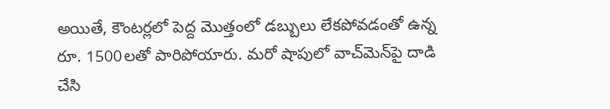అయితే, కౌంటర్లలో పెద్ద మొత్తంలో డబ్బులు లేకపోవడంతో ఉన్న రూ. 1500లతో పారిపోయారు. మరో షాపులో వాచ్‌మెన్‌పై దాడి చేసి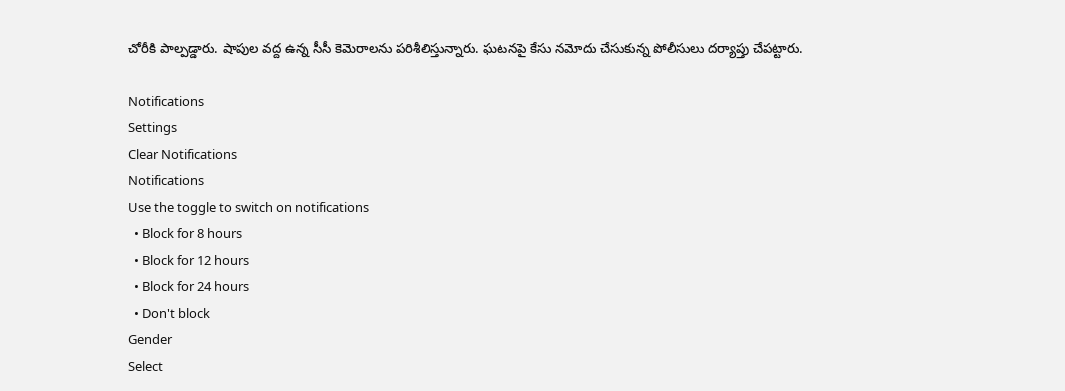చోరీకి పాల్పడ్డారు. షాపుల వద్ద ఉన్న సీసీ కెమెరాలను పరిశీలిస్తున్నారు. ఘటనపై కేసు నమోదు చేసుకున్న పోలీసులు దర్యాప్తు చేపట్టారు.

Notifications
Settings
Clear Notifications
Notifications
Use the toggle to switch on notifications
  • Block for 8 hours
  • Block for 12 hours
  • Block for 24 hours
  • Don't block
Gender
Select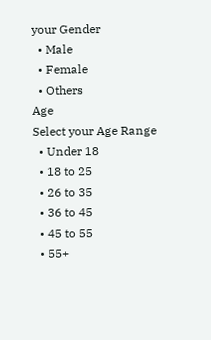your Gender
  • Male
  • Female
  • Others
Age
Select your Age Range
  • Under 18
  • 18 to 25
  • 26 to 35
  • 36 to 45
  • 45 to 55
  • 55+